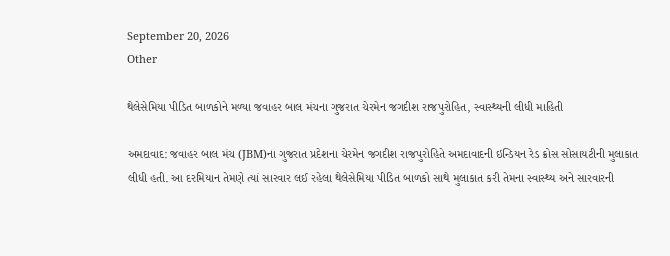September 20, 2026
Other

થેલેસેમિયા પીડિત બાળકોને મળ્યા જવાહર બાલ મંચના ગુજરાત ચેરમેન જગદીશ રાજપુરોહિત, સ્વાસ્થ્યની લીધી માહિતી

અમદાવાદ: જવાહર બાલ મંચ (JBM)ના ગુજરાત પ્રદેશના ચેરમેન જગદીશ રાજપુરોહિતે અમદાવાદની ઇન્ડિયન રેડ ક્રોસ સોસાયટીની મુલાકાત લીધી હતી. આ દરમિયાન તેમણે ત્યાં સારવાર લઈ રહેલા થેલેસેમિયા પીડિત બાળકો સાથે મુલાકાત કરી તેમના સ્વાસ્થ્ય અને સારવારની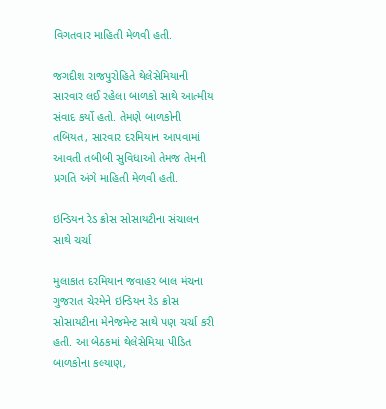વિગતવાર માહિતી મેળવી હતી.

જગદીશ રાજપુરોહિતે થેલેસેમિયાની સારવાર લઈ રહેલા બાળકો સાથે આત્મીય સંવાદ કર્યો હતો. તેમણે બાળકોની તબિયત, સારવાર દરમિયાન આપવામાં આવતી તબીબી સુવિધાઓ તેમજ તેમની પ્રગતિ અંગે માહિતી મેળવી હતી.

ઇન્ડિયન રેડ ક્રોસ સોસાયટીના સંચાલન સાથે ચર્ચા

મુલાકાત દરમિયાન જવાહર બાલ મંચના ગુજરાત ચેરમેને ઇન્ડિયન રેડ ક્રોસ સોસાયટીના મેનેજમેન્ટ સાથે પણ ચર્ચા કરી હતી. આ બેઠકમાં થેલેસેમિયા પીડિત બાળકોના કલ્યાણ,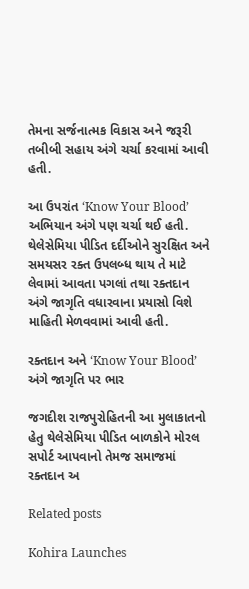તેમના સર્જનાત્મક વિકાસ અને જરૂરી તબીબી સહાય અંગે ચર્ચા કરવામાં આવી હતી.

આ ઉપરાંત ‘Know Your Blood’ અભિયાન અંગે પણ ચર્ચા થઈ હતી. થેલેસેમિયા પીડિત દર્દીઓને સુરક્ષિત અને સમયસર રક્ત ઉપલબ્ધ થાય તે માટે લેવામાં આવતા પગલાં તથા રક્તદાન અંગે જાગૃતિ વધારવાના પ્રયાસો વિશે માહિતી મેળવવામાં આવી હતી.

રક્તદાન અને ‘Know Your Blood’ અંગે જાગૃતિ પર ભાર

જગદીશ રાજપુરોહિતની આ મુલાકાતનો હેતુ થેલેસેમિયા પીડિત બાળકોને મોરલ સપોર્ટ આપવાનો તેમજ સમાજમાં રક્તદાન અ

Related posts

Kohira Launches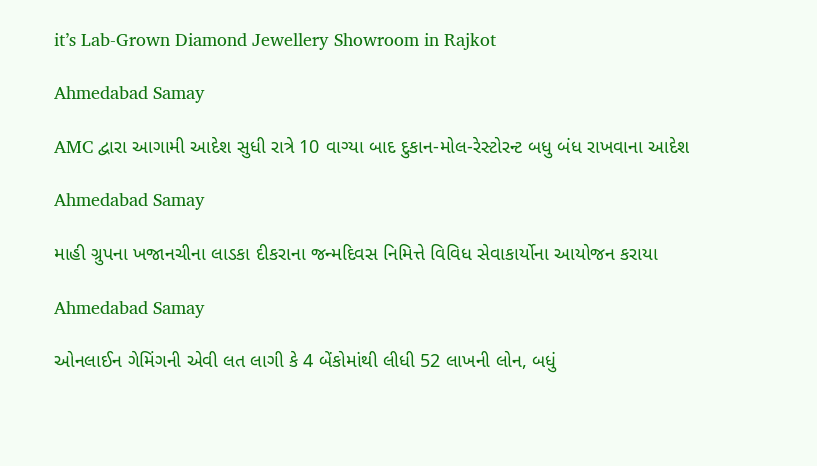it’s Lab-Grown Diamond Jewellery Showroom in Rajkot

Ahmedabad Samay

AMC દ્વારા આગામી આદેશ સુધી રાત્રે 10 વાગ્યા બાદ દુકાન-મોલ-રેસ્ટોરન્ટ બધુ બંધ રાખવાના આદેશ

Ahmedabad Samay

માહી ગ્રુપના ખજાનચીના લાડકા દીકરાના જન્મદિવસ નિમિત્તે વિવિધ સેવાકાર્યોના આયોજન કરાયા

Ahmedabad Samay

ઓનલાઈન ગેમિંગની એવી લત લાગી કે 4 બેંકોમાંથી લીધી 52 લાખની લોન, બધું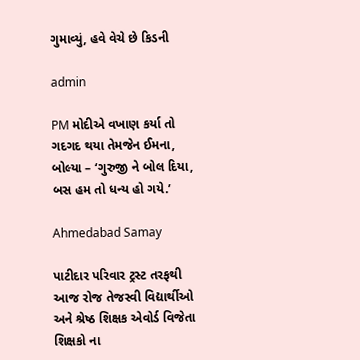ગુમાવ્યું, હવે વેચે છે કિડની

admin

PM મોદીએ વખાણ કર્યા તો ગદગદ થયા તેમજેન ઈમના, બોલ્યા – ‘ગુરુજી ને બોલ દિયા, બસ હમ તો ધન્ય હો ગયે.’

Ahmedabad Samay

પાટીદાર પરિવાર ટ્રસ્ટ તરફથી આજ રોજ તેજસ્વી વિદ્યાર્થીઓ અને શ્રેષ્ઠ શિક્ષક એવોર્ડ વિજેતા શિક્ષકો ના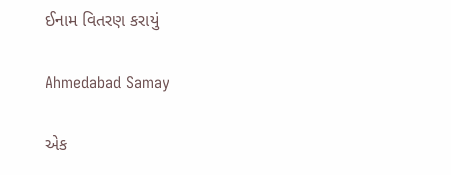ઈનામ વિતરણ કરાયું

Ahmedabad Samay

એક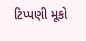ટિપ્પણી મૂકો